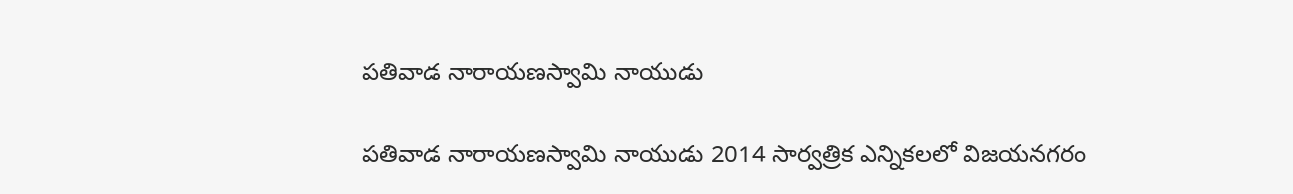పతివాడ నారాయణస్వామి నాయుడు

పతివాడ నారాయణస్వామి నాయుడు 2014 సార్వత్రిక ఎన్నికలలో విజయనగరం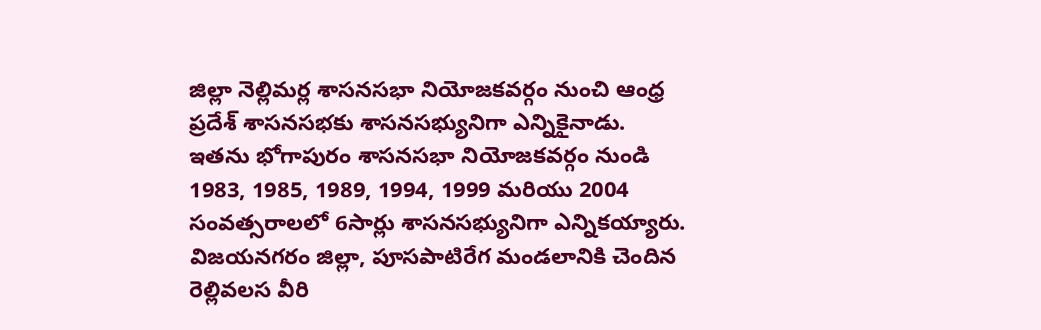జిల్లా నెల్లిమర్ల శాసనసభా నియోజకవర్గం నుంచి ఆంధ్ర ప్రదేశ్ శాసనసభకు శాసనసభ్యునిగా ఎన్నికైనాడు. ఇతను భోగాపురం శాసనసభా నియోజకవర్గం నుండి 1983, 1985, 1989, 1994, 1999 మరియు 2004 సంవత్సరాలలో 6సార్లు శాసనసభ్యునిగా ఎన్నికయ్యారు. విజయనగరం జిల్లా, పూసపాటిరేగ మండలానికి చెందిన రెల్లివలస వీరి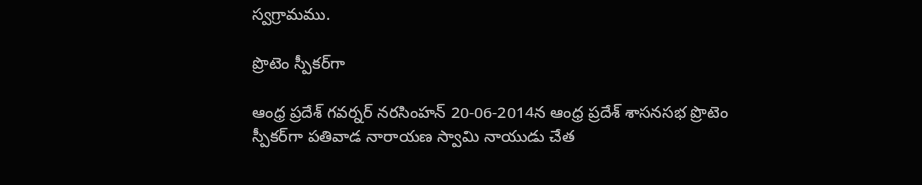స్వగ్రామము.

ప్రొటెం స్పీకర్‌గా

ఆంధ్ర ప్రదేశ్‌ గవర్నర్‌ నరసింహన్‌ 20-06-2014న ఆంధ్ర ప్రదేశ్‌ శాసనసభ ప్రొటెం స్పీకర్‌గా పతివాడ నారాయణ స్వామి నాయుడు చేత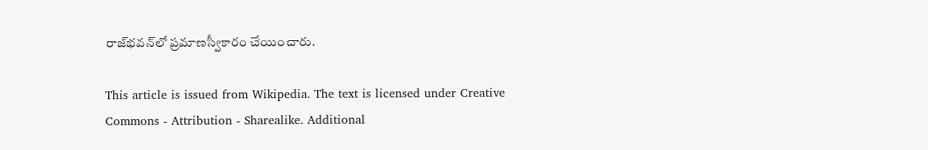రాజ్‌భవన్‌లో ప్రమాణస్వీకారం చేయించారు.

This article is issued from Wikipedia. The text is licensed under Creative Commons - Attribution - Sharealike. Additional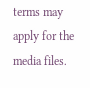terms may apply for the media files.